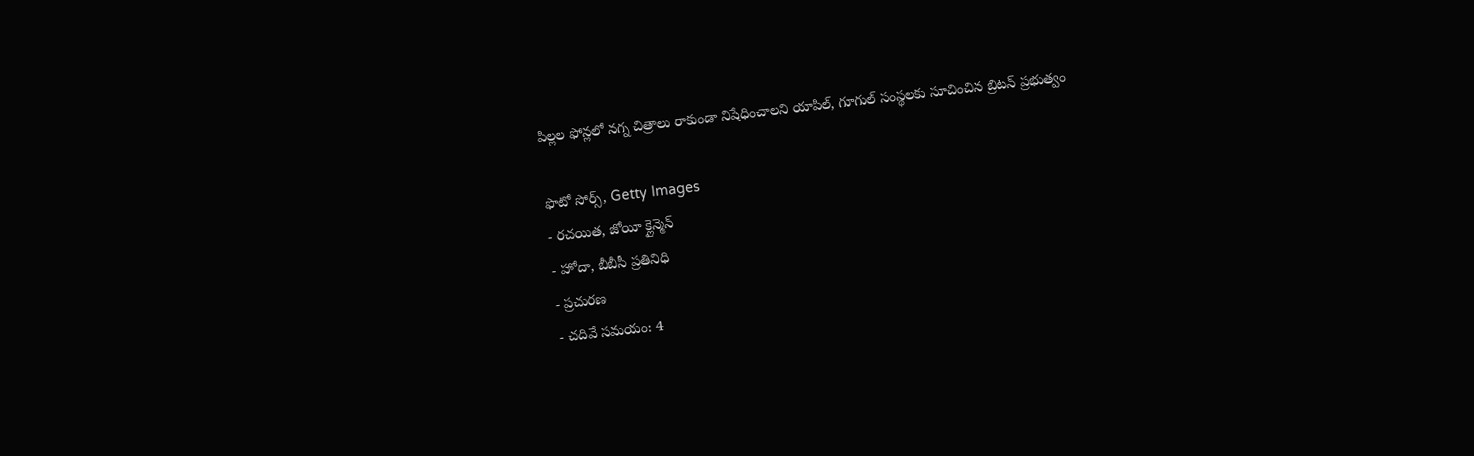పిల్లల ఫోన్లలో నగ్న చిత్రాలు రాకుండా నిషేధించాలని యాపిల్, గూగుల్ సంస్థలకు సూచించిన బ్రిటన్ ప్రభుత్వం

ఫొటో సోర్స్, Getty Images
- రచయిత, జోయీ క్లైన్మెన్
- హోదా, బీబీసీ ప్రతినిధి
- ప్రచురణ
- చదివే సమయం: 4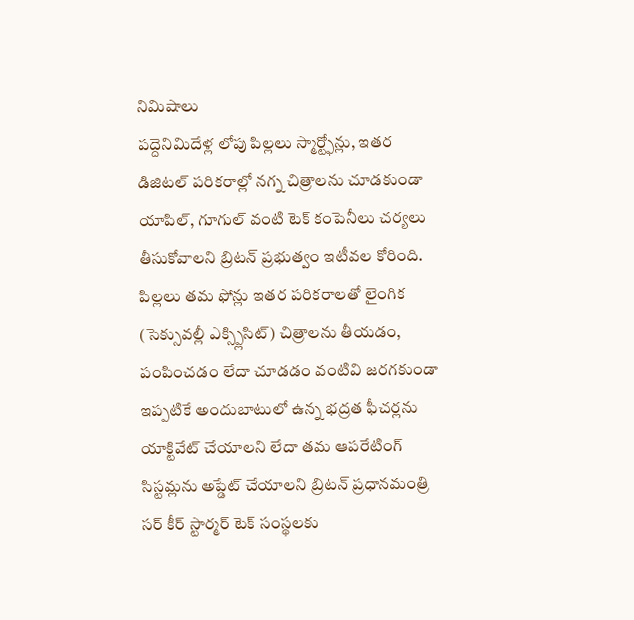నిమిషాలు
పద్దెనిమిదేళ్ల లోపు పిల్లలు స్మార్ట్ఫోన్లు, ఇతర డిజిటల్ పరికరాల్లో నగ్న చిత్రాలను చూడకుండా యాపిల్, గూగుల్ వంటి టెక్ కంపెనీలు చర్యలు తీసుకోవాలని బ్రిటన్ ప్రభుత్వం ఇటీవల కోరింది.
పిల్లలు తమ ఫోన్లు ఇతర పరికరాలతో లైంగిక (సెక్సువల్లీ ఎక్స్ప్లిసిట్) చిత్రాలను తీయడం, పంపించడం లేదా చూడడం వంటివి జరగకుండా ఇప్పటికే అందుబాటులో ఉన్న భద్రత ఫీచర్లను యాక్టివేట్ చేయాలని లేదా తమ ఆపరేటింగ్ సిస్టమ్లను అప్డేట్ చేయాలని బ్రిటన్ ప్రధానమంత్రి సర్ కీర్ స్టార్మర్ టెక్ సంస్థలకు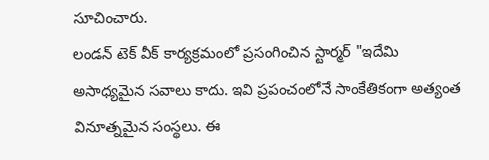సూచించారు.
లండన్ టెక్ వీక్ కార్యక్రమంలో ప్రసంగించిన స్టార్మర్ "ఇదేమి అసాధ్యమైన సవాలు కాదు. ఇవి ప్రపంచంలోనే సాంకేతికంగా అత్యంత వినూత్నమైన సంస్థలు. ఈ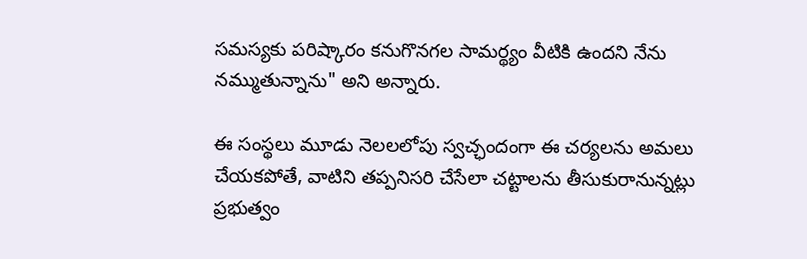సమస్యకు పరిష్కారం కనుగొనగల సామర్థ్యం వీటికి ఉందని నేను నమ్ముతున్నాను" అని అన్నారు.

ఈ సంస్థలు మూడు నెలలలోపు స్వచ్ఛందంగా ఈ చర్యలను అమలు చేయకపోతే, వాటిని తప్పనిసరి చేసేలా చట్టాలను తీసుకురానున్నట్లు ప్రభుత్వం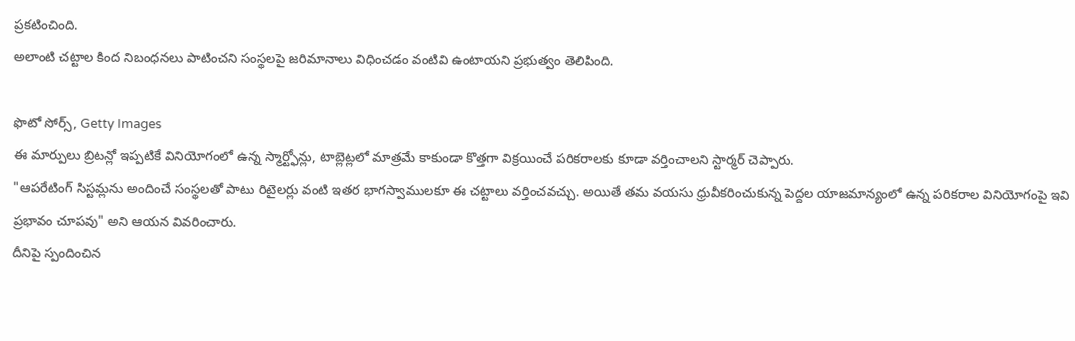ప్రకటించింది.
అలాంటి చట్టాల కింద నిబంధనలు పాటించని సంస్థలపై జరిమానాలు విధించడం వంటివి ఉంటాయని ప్రభుత్వం తెలిపింది.

ఫొటో సోర్స్, Getty Images
ఈ మార్పులు బ్రిటన్లో ఇప్పటికే వినియోగంలో ఉన్న స్మార్ట్ఫోన్లు, టాబ్లెట్లలో మాత్రమే కాకుండా కొత్తగా విక్రయించే పరికరాలకు కూడా వర్తించాలని స్టార్మర్ చెప్పారు.
"ఆపరేటింగ్ సిస్టమ్లను అందించే సంస్థలతో పాటు రిటైలర్లు వంటి ఇతర భాగస్వాములకూ ఈ చట్టాలు వర్తించవచ్చు. అయితే తమ వయసు ధ్రువీకరించుకున్న పెద్దల యాజమాన్యంలో ఉన్న పరికరాల వినియోగంపై ఇవి ప్రభావం చూపవు" అని ఆయన వివరించారు.
దీనిపై స్పందించిన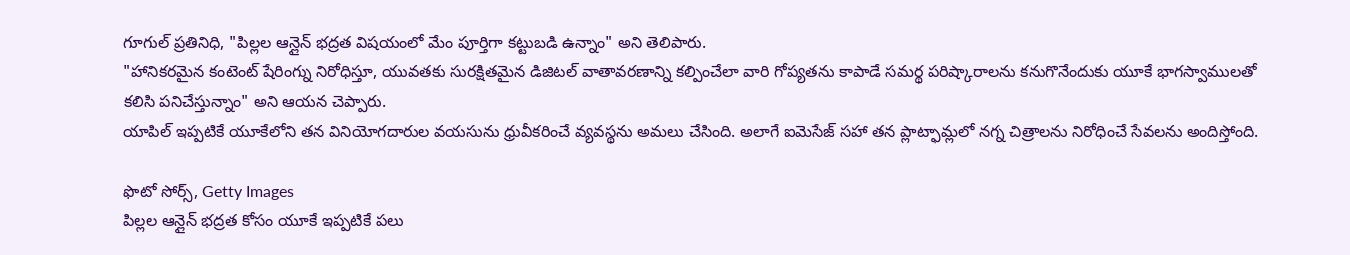గూగుల్ ప్రతినిధి, "పిల్లల ఆన్లైన్ భద్రత విషయంలో మేం పూర్తిగా కట్టుబడి ఉన్నాం" అని తెలిపారు.
"హానికరమైన కంటెంట్ షేరింగ్ను నిరోధిస్తూ, యువతకు సురక్షితమైన డిజిటల్ వాతావరణాన్ని కల్పించేలా వారి గోప్యతను కాపాడే సమర్థ పరిష్కారాలను కనుగొనేందుకు యూకే భాగస్వాములతో కలిసి పనిచేస్తున్నాం" అని ఆయన చెప్పారు.
యాపిల్ ఇప్పటికే యూకేలోని తన వినియోగదారుల వయసును ధ్రువీకరించే వ్యవస్థను అమలు చేసింది. అలాగే ఐమెసేజ్ సహా తన ప్లాట్ఫామ్లలో నగ్న చిత్రాలను నిరోధించే సేవలను అందిస్తోంది.

ఫొటో సోర్స్, Getty Images
పిల్లల ఆన్లైన్ భద్రత కోసం యూకే ఇప్పటికే పలు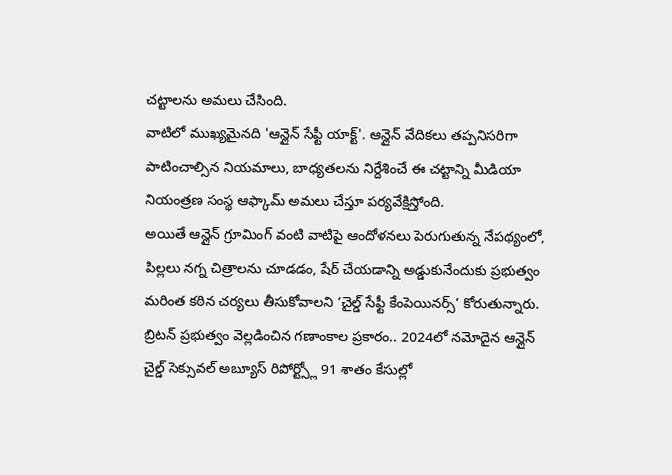చట్టాలను అమలు చేసింది.
వాటిలో ముఖ్యమైనది 'ఆన్లైన్ సేఫ్టీ యాక్ట్'. ఆన్లైన్ వేదికలు తప్పనిసరిగా పాటించాల్సిన నియమాలు, బాధ్యతలను నిర్దేశించే ఈ చట్టాన్ని మీడియా నియంత్రణ సంస్థ ఆఫ్కామ్ అమలు చేస్తూ పర్యవేక్షిస్తోంది.
అయితే ఆన్లైన్ గ్రూమింగ్ వంటి వాటిపై ఆందోళనలు పెరుగుతున్న నేపథ్యంలో, పిల్లలు నగ్న చిత్రాలను చూడడం, షేర్ చేయడాన్ని అడ్డుకునేందుకు ప్రభుత్వం మరింత కఠిన చర్యలు తీసుకోవాలని ‘చైల్డ్ సేఫ్టీ కేంపెయినర్స్’ కోరుతున్నారు.
బ్రిటన్ ప్రభుత్వం వెల్లడించిన గణాంకాల ప్రకారం.. 2024లో నమోదైన ఆన్లైన్ చైల్డ్ సెక్సువల్ అబ్యూస్ రిపోర్ట్స్లో 91 శాతం కేసుల్లో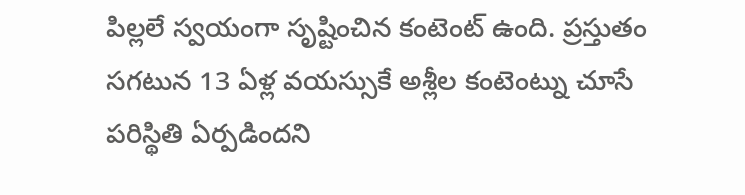పిల్లలే స్వయంగా సృష్టించిన కంటెంట్ ఉంది. ప్రస్తుతం సగటున 13 ఏళ్ల వయస్సుకే అశ్లీల కంటెంట్ను చూసే పరిస్థితి ఏర్పడిందని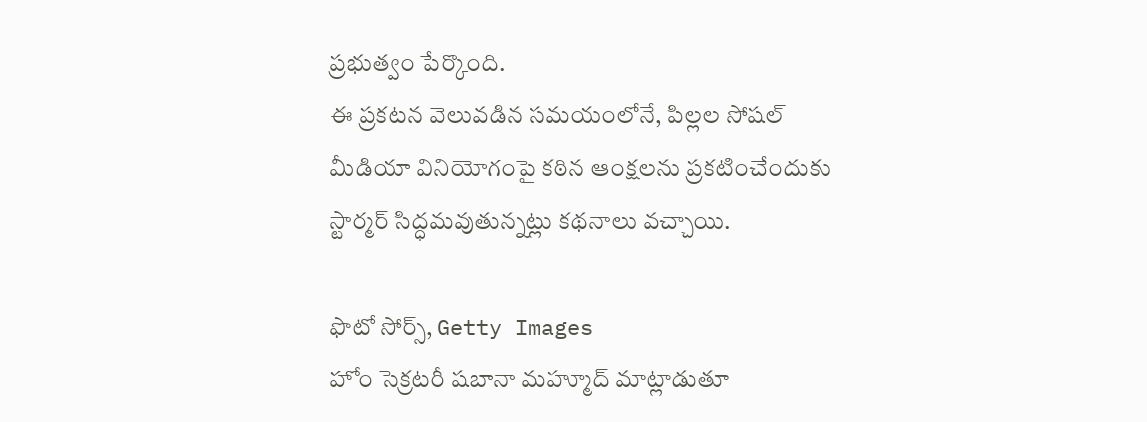ప్రభుత్వం పేర్కొంది.
ఈ ప్రకటన వెలువడిన సమయంలోనే, పిల్లల సోషల్ మీడియా వినియోగంపై కఠిన ఆంక్షలను ప్రకటించేందుకు స్టార్మర్ సిద్ధమవుతున్నట్లు కథనాలు వచ్చాయి.

ఫొటో సోర్స్, Getty Images
హోం సెక్రటరీ షబానా మహ్మూద్ మాట్లాడుతూ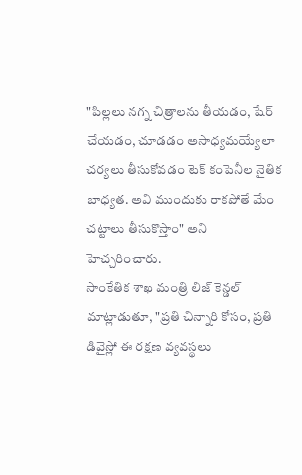"పిల్లలు నగ్న చిత్రాలను తీయడం, షేర్ చేయడం, చూడడం అసాధ్యమయ్యేలా చర్యలు తీసుకోవడం టెక్ కంపెనీల నైతిక బాధ్యత. అవి ముందుకు రాకపోతే మేం చట్టాలు తీసుకొస్తాం" అని హెచ్చరించారు.
సాంకేతిక శాఖ మంత్రి లిజ్ కెన్డల్ మాట్లాడుతూ, "ప్రతి చిన్నారి కోసం, ప్రతి డివైస్లో ఈ రక్షణ వ్యవస్థలు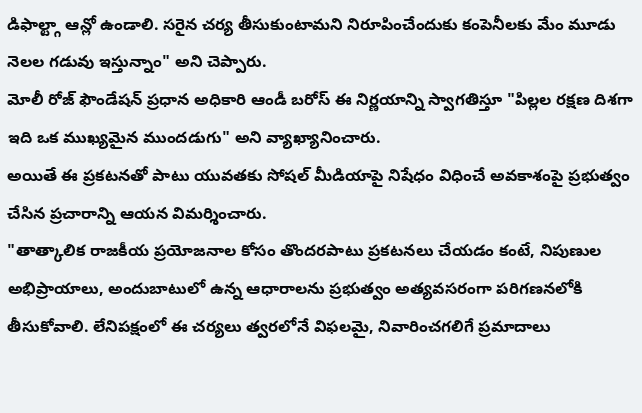డిఫాల్ట్గా ఆన్లో ఉండాలి. సరైన చర్య తీసుకుంటామని నిరూపించేందుకు కంపెనీలకు మేం మూడు నెలల గడువు ఇస్తున్నాం" అని చెప్పారు.
మోలీ రోజ్ ఫౌండేషన్ ప్రధాన అధికారి ఆండీ బరోస్ ఈ నిర్ణయాన్ని స్వాగతిస్తూ "పిల్లల రక్షణ దిశగా ఇది ఒక ముఖ్యమైన ముందడుగు" అని వ్యాఖ్యానించారు.
అయితే ఈ ప్రకటనతో పాటు యువతకు సోషల్ మీడియాపై నిషేధం విధించే అవకాశంపై ప్రభుత్వం చేసిన ప్రచారాన్ని ఆయన విమర్శించారు.
"తాత్కాలిక రాజకీయ ప్రయోజనాల కోసం తొందరపాటు ప్రకటనలు చేయడం కంటే, నిపుణుల అభిప్రాయాలు, అందుబాటులో ఉన్న ఆధారాలను ప్రభుత్వం అత్యవసరంగా పరిగణనలోకి తీసుకోవాలి. లేనిపక్షంలో ఈ చర్యలు త్వరలోనే విఫలమై, నివారించగలిగే ప్రమాదాలు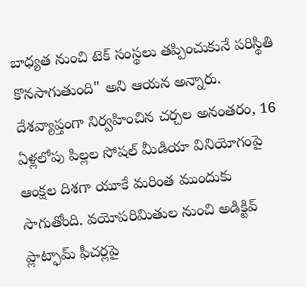బాధ్యత నుంచి టెక్ సంస్థలు తప్పించుకునే పరిస్థితి కొనసాగుతుంది" అని ఆయన అన్నారు.
దేశవ్యాప్తంగా నిర్వహించిన చర్చల అనంతరం, 16 ఏళ్లలోపు పిల్లల సోషల్ మీడియా వినియోగంపై ఆంక్షల దిశగా యూకే మరింత ముందుకు సాగుతోంది. వయోపరిమితుల నుంచి అడిక్టివ్ ప్లాట్ఫామ్ ఫీచర్లపై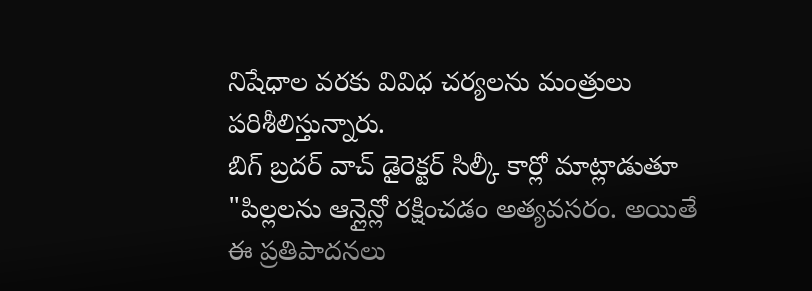నిషేధాల వరకు వివిధ చర్యలను మంత్రులు పరిశీలిస్తున్నారు.
బిగ్ బ్రదర్ వాచ్ డైరెక్టర్ సిల్కీ కార్లో మాట్లాడుతూ "పిల్లలను ఆన్లైన్లో రక్షించడం అత్యవసరం. అయితే ఈ ప్రతిపాదనలు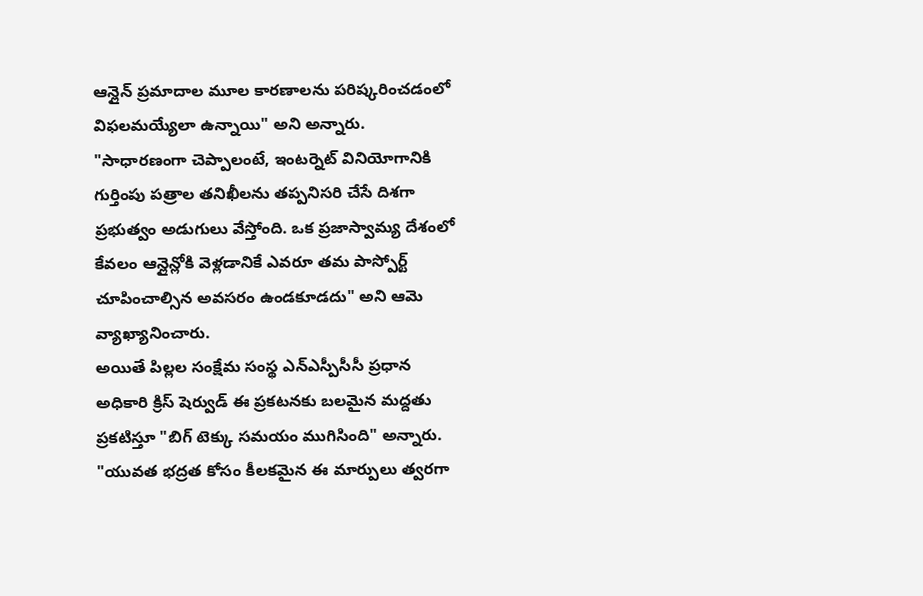ఆన్లైన్ ప్రమాదాల మూల కారణాలను పరిష్కరించడంలో విఫలమయ్యేలా ఉన్నాయి" అని అన్నారు.
"సాధారణంగా చెప్పాలంటే, ఇంటర్నెట్ వినియోగానికి గుర్తింపు పత్రాల తనిఖీలను తప్పనిసరి చేసే దిశగా ప్రభుత్వం అడుగులు వేస్తోంది. ఒక ప్రజాస్వామ్య దేశంలో కేవలం ఆన్లైన్లోకి వెళ్లడానికే ఎవరూ తమ పాస్పోర్ట్ చూపించాల్సిన అవసరం ఉండకూడదు" అని ఆమె వ్యాఖ్యానించారు.
అయితే పిల్లల సంక్షేమ సంస్థ ఎన్ఎస్పీసీసీ ప్రధాన అధికారి క్రిస్ షెర్వుడ్ ఈ ప్రకటనకు బలమైన మద్దతు ప్రకటిస్తూ "బిగ్ టెక్కు సమయం ముగిసింది" అన్నారు.
"యువత భద్రత కోసం కీలకమైన ఈ మార్పులు త్వరగా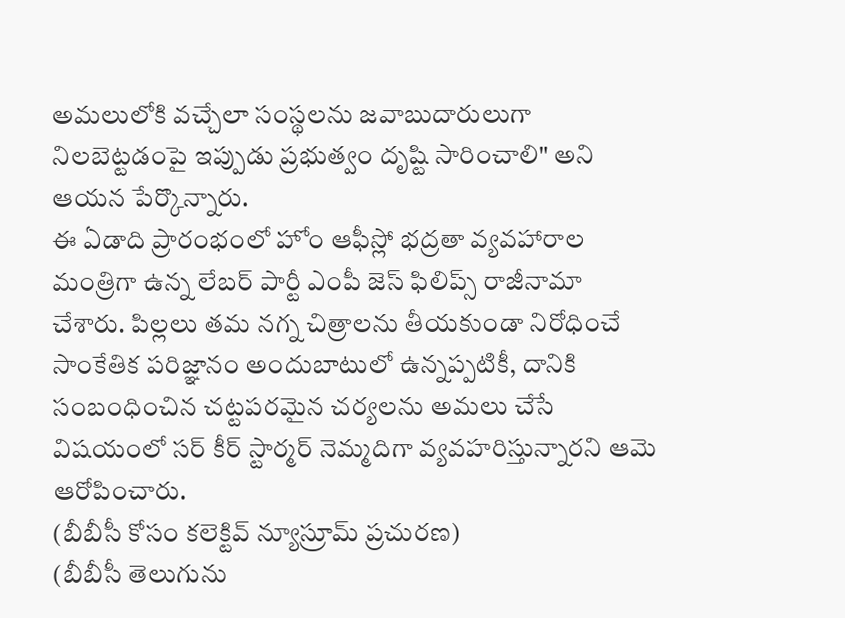అమలులోకి వచ్చేలా సంస్థలను జవాబుదారులుగా నిలబెట్టడంపై ఇప్పుడు ప్రభుత్వం దృష్టి సారించాలి" అని ఆయన పేర్కొన్నారు.
ఈ ఏడాది ప్రారంభంలో హోం ఆఫీస్లో భద్రతా వ్యవహారాల మంత్రిగా ఉన్న లేబర్ పార్టీ ఎంపీ జెస్ ఫిలిప్స్ రాజీనామా చేశారు. పిల్లలు తమ నగ్న చిత్రాలను తీయకుండా నిరోధించే సాంకేతిక పరిజ్ఞానం అందుబాటులో ఉన్నప్పటికీ, దానికి సంబంధించిన చట్టపరమైన చర్యలను అమలు చేసే విషయంలో సర్ కీర్ స్టార్మర్ నెమ్మదిగా వ్యవహరిస్తున్నారని ఆమె ఆరోపించారు.
(బీబీసీ కోసం కలెక్టివ్ న్యూస్రూమ్ ప్రచురణ)
(బీబీసీ తెలుగును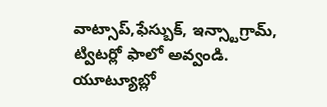వాట్సాప్,ఫేస్బుక్, ఇన్స్టాగ్రామ్, ట్విటర్లో ఫాలో అవ్వండి. యూట్యూబ్లో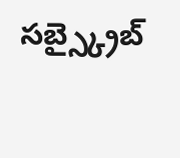సబ్స్క్రైబ్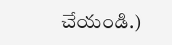చేయండి.)